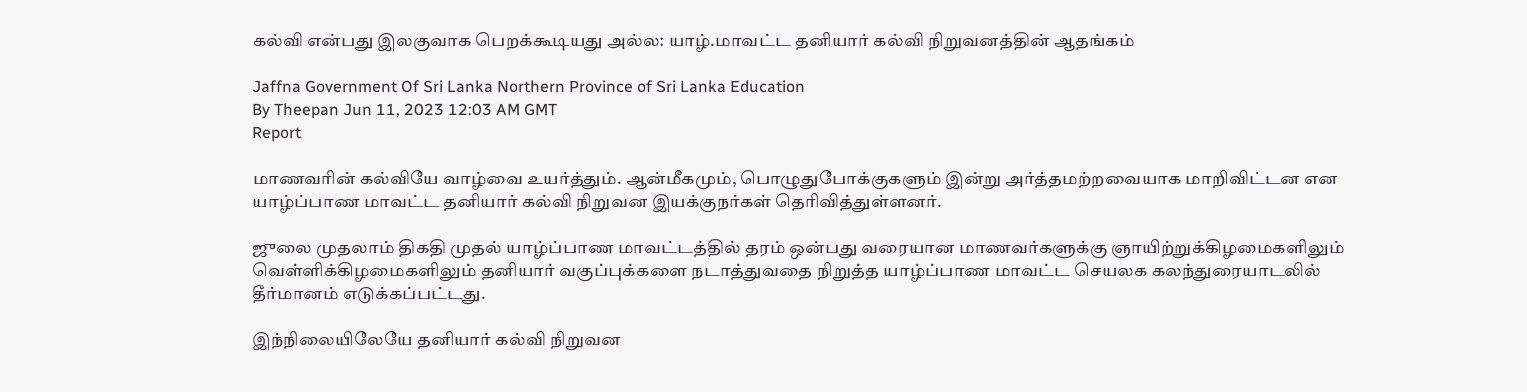கல்வி என்பது இலகுவாக பெறக்கூடியது அல்ல: யாழ்.மாவட்ட தனியார் கல்வி நிறுவனத்தின் ஆதங்கம்

Jaffna Government Of Sri Lanka Northern Province of Sri Lanka Education
By Theepan Jun 11, 2023 12:03 AM GMT
Report

மாணவரின் கல்வியே வாழ்வை உயர்த்தும். ஆன்மீகமும், பொழுதுபோக்குகளும் இன்று அர்த்தமற்றவையாக மாறிவிட்டன என யாழ்ப்பாண மாவட்ட தனியார் கல்வி நிறுவன இயக்குநர்கள் தெரிவித்துள்ளனர்.

ஜுலை முதலாம் திகதி முதல் யாழ்ப்பாண மாவட்டத்தில் தரம் ஒன்பது வரையான மாணவர்களுக்கு ஞாயிற்றுக்கிழமைகளிலும் வெள்ளிக்கிழமைகளிலும் தனியார் வகுப்புக்களை நடாத்துவதை நிறுத்த யாழ்ப்பாண மாவட்ட செயலக கலந்துரையாடலில் தீர்மானம் எடுக்கப்பட்டது.

இந்நிலையிலேயே தனியார் கல்வி நிறுவன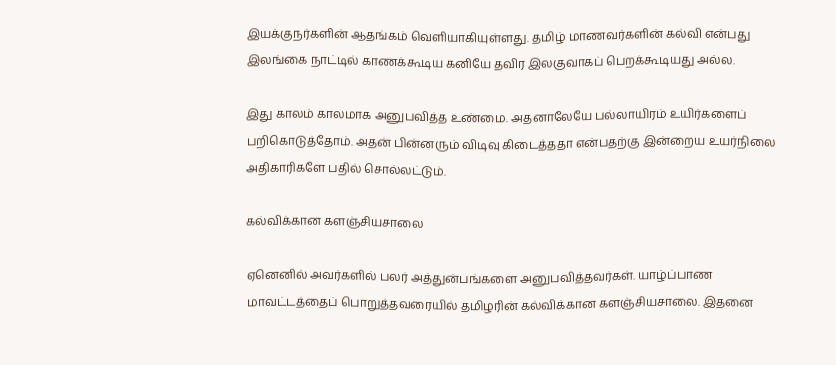இயக்குநர்களின் ஆதங்கம் வெளியாகியுள்ளது. தமிழ் மாணவர்களின் கல்வி என்பது இலங்கை நாட்டில் காணக்கூடிய கனியே தவிர இலகுவாகப் பெறக்கூடியது அல்ல.

இது காலம் காலமாக அனுபவித்த உண்மை. அதனாலேயே பல்லாயிரம் உயிர்களைப் பறிகொடுத்தோம். அதன் பின்னரும் விடிவு கிடைத்ததா என்பதற்கு இன்றைய உயர்நிலை அதிகாரிகளே பதில் சொல்லட்டும்.

கல்விக்கான களஞ்சியசாலை

ஏனெனில் அவர்களில் பலர் அத்துன்பங்களை அனுபவித்தவர்கள். யாழ்ப்பாண மாவட்டத்தைப் பொறுத்தவரையில் தமிழரின் கல்விக்கான களஞ்சியசாலை. இதனை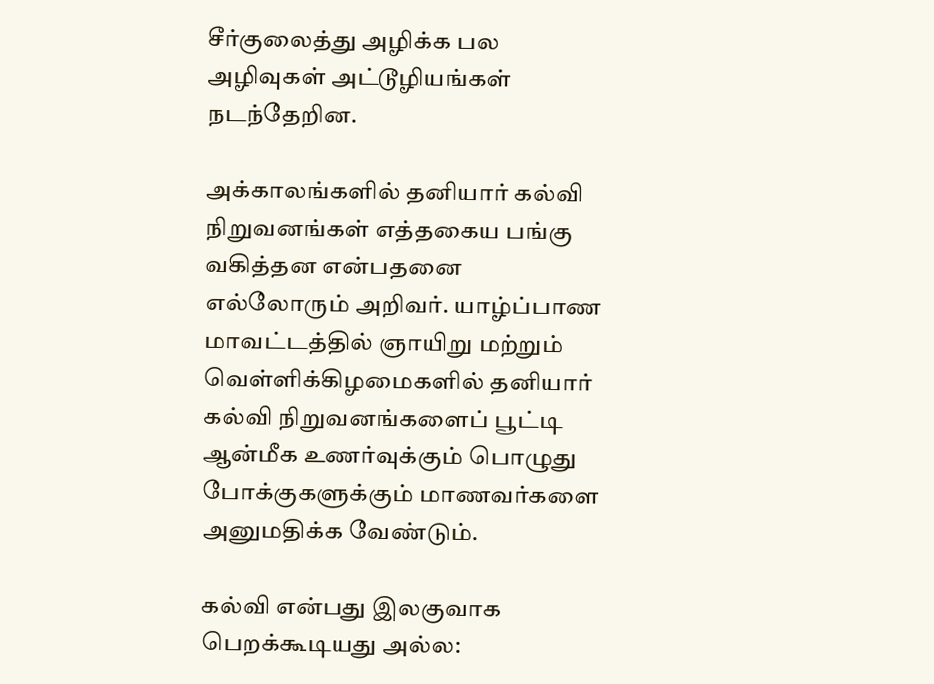சீர்குலைத்து அழிக்க பல அழிவுகள் அட்டூழியங்கள் நடந்தேறின.

அக்காலங்களில் தனியார் கல்வி நிறுவனங்கள் எத்தகைய பங்கு வகித்தன என்பதனை எல்லோரும் அறிவர். யாழ்ப்பாண மாவட்டத்தில் ஞாயிறு மற்றும் வெள்ளிக்கிழமைகளில் தனியார் கல்வி நிறுவனங்களைப் பூட்டி ஆன்மீக உணர்வுக்கும் பொழுது போக்குகளுக்கும் மாணவர்களை அனுமதிக்க வேண்டும்.

கல்வி என்பது இலகுவாக பெறக்கூடியது அல்ல: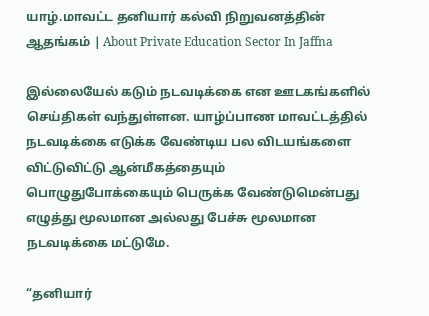யாழ்.மாவட்ட தனியார் கல்வி நிறுவனத்தின் ஆதங்கம் | About Private Education Sector In Jaffna

இல்லையேல் கடும் நடவடிக்கை என ஊடகங்களில் செய்திகள் வந்துள்ளன. யாழ்ப்பாண மாவட்டத்தில் நடவடிக்கை எடுக்க வேண்டிய பல விடயங்களை விட்டுவிட்டு ஆன்மீகத்தையும் பொழுதுபோக்கையும் பெருக்க வேண்டுமென்பது எழுத்து மூலமான அல்லது பேச்சு மூலமான நடவடிக்கை மட்டுமே.

“தனியார்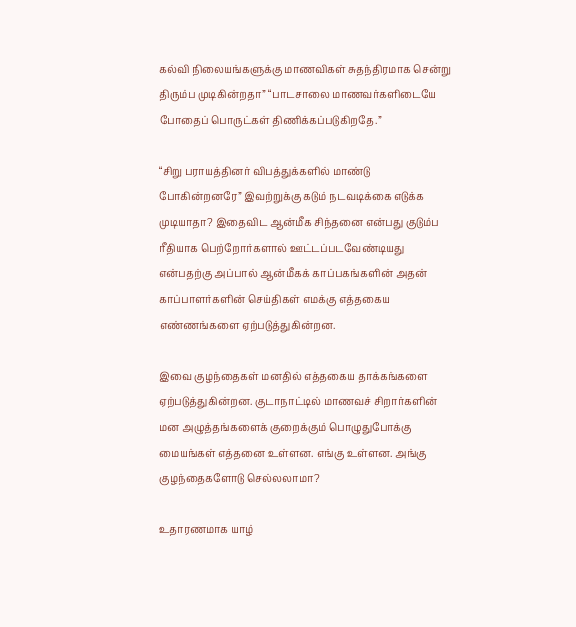கல்வி நிலையங்களுக்கு மாணவிகள் சுதந்திரமாக சென்று திரும்ப முடிகின்றதா” “பாடசாலை மாணவர்களிடையே போதைப் பொருட்கள் திணிக்கப்படுகிறதே.”

“சிறு பராயத்தினர் விபத்துக்களில் மாண்டு போகின்றனரே” இவற்றுக்கு கடும் நடவடிக்கை எடுக்க முடியாதா? இதைவிட ஆன்மீக சிந்தனை என்பது குடும்ப ரீதியாக பெற்றோர்களால் ஊட்டப்படவேண்டியது என்பதற்கு அப்பால் ஆன்மீகக் காப்பகங்களின் அதன் காப்பாளர்களின் செய்திகள் எமக்கு எத்தகைய எண்ணங்களை ஏற்படுத்துகின்றன.

இவை குழந்தைகள் மனதில் எத்தகைய தாக்கங்களை ஏற்படுத்துகின்றன. குடாநாட்டில் மாணவச் சிறார்களின் மன அழுத்தங்களைக் குறைக்கும் பொழுதுபோக்கு மையங்கள் எத்தனை உள்ளன. எங்கு உள்ளன. அங்கு குழந்தைகளோடு செல்லலாமா?

உதாரணமாக யாழ்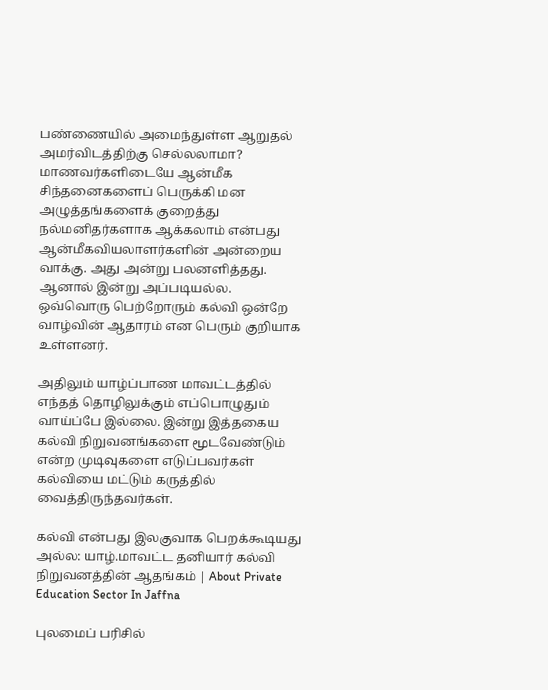பண்ணையில் அமைந்துள்ள ஆறுதல் அமர்விடத்திற்கு செல்லலாமா? மாணவர்களிடையே ஆன்மீக சிந்தனைகளைப் பெருக்கி மன அழுத்தங்களைக் குறைத்து நல்மனிதர்களாக ஆக்கலாம் என்பது ஆன்மீகவியலாளர்களின் அன்றைய வாக்கு. அது அன்று பலனளித்தது. ஆனால் இன்று அப்படியல்ல. ஒவ்வொரு பெற்றோரும் கல்வி ஒன்றே வாழ்வின் ஆதாரம் என பெரும் குறியாக உள்ளனர்.

அதிலும் யாழ்ப்பாண மாவட்டத்தில் எந்தத் தொழிலுக்கும் எப்பொழுதும் வாய்ப்பே இல்லை. இன்று இத்தகைய கல்வி நிறுவனங்களை மூடவேண்டும் என்ற முடிவுகளை எடுப்பவர்கள் கல்வியை மட்டும் கருத்தில் வைத்திருந்தவர்கள்.

கல்வி என்பது இலகுவாக பெறக்கூடியது அல்ல: யாழ்.மாவட்ட தனியார் கல்வி நிறுவனத்தின் ஆதங்கம் | About Private Education Sector In Jaffna

புலமைப் பரிசில்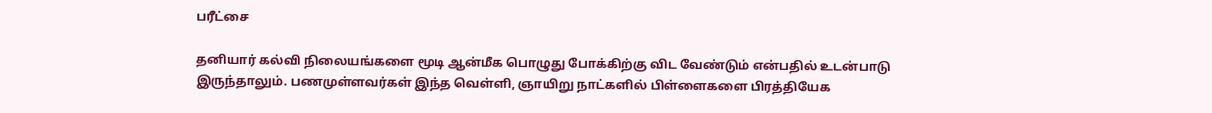பரீட்சை

தனியார் கல்வி நிலையங்களை மூடி ஆன்மீக பொழுது போக்கிற்கு விட வேண்டும் என்பதில் உடன்பாடு இருந்தாலும். பணமுள்ளவர்கள் இந்த வெள்ளி, ஞாயிறு நாட்களில் பிள்ளைகளை பிரத்தியேக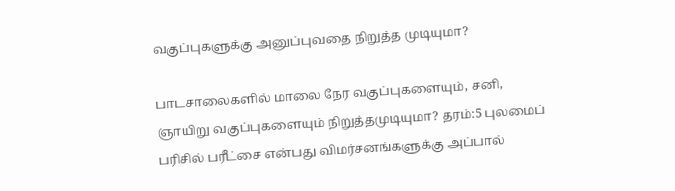வகுப்புகளுக்கு அனுப்புவதை நிறுத்த முடியுமா?

பாடசாலைகளில் மாலை நேர வகுப்புகளையும், சனி, ஞாயிறு வகுப்புகளையும் நிறுத்தமுடியுமா? தரம்:5 புலமைப் பரிசில் பரீட்சை என்பது விமர்சனங்களுக்கு அப்பால்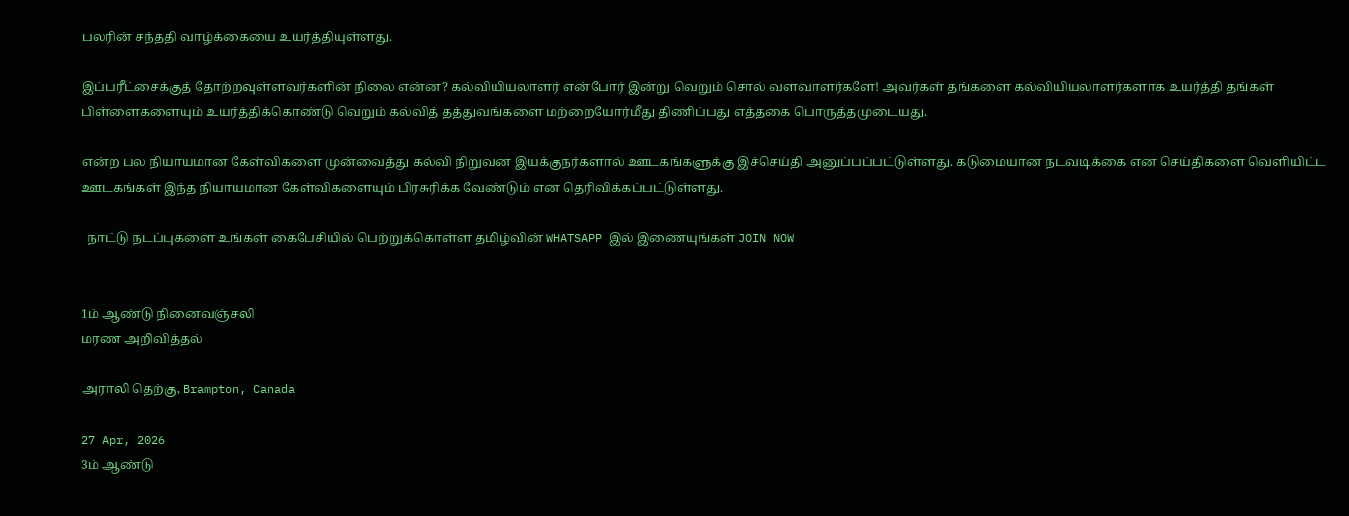பலரின் சந்ததி வாழ்க்கையை உயர்த்தியுள்ளது.

இப்பரீட்சைக்குத் தோற்றவுள்ளவர்களின் நிலை என்ன? கல்வியியலாளர் என்போர் இன்று வெறும் சொல் வளவாளர்களே! அவர்கள் தங்களை கல்வியியலாளர்களாக உயர்த்தி தங்கள் பிள்ளைகளையும் உயர்த்திக்கொண்டு வெறும் கல்வித் தத்துவங்களை மற்றையோர்மீது திணிப்பது எத்தகை பொருத்தமுடையது.

என்ற பல நியாயமான கேள்விகளை முன்வைத்து கல்வி நிறுவன இயக்குநர்களால் ஊடகங்களுக்கு இச்செய்தி அனுப்பப்பட்டுள்ளது. கடுமையான நடவடிக்கை என செய்திகளை வெளியிட்ட ஊடகங்கள் இந்த நியாயமான கேள்விகளையும் பிரசுரிக்க வேண்டும் என தெரிவிக்கப்பட்டுள்ளது.

  நாட்டு நடப்புகளை உங்கள் கைபேசியில் பெற்றுக்கொள்ள தமிழ்வின் WHATSAPP இல் இணையுங்கள் JOIN NOW


1ம் ஆண்டு நினைவஞ்சலி
மரண அறிவித்தல்

அராலி தெற்கு, Brampton, Canada

27 Apr, 2026
3ம் ஆண்டு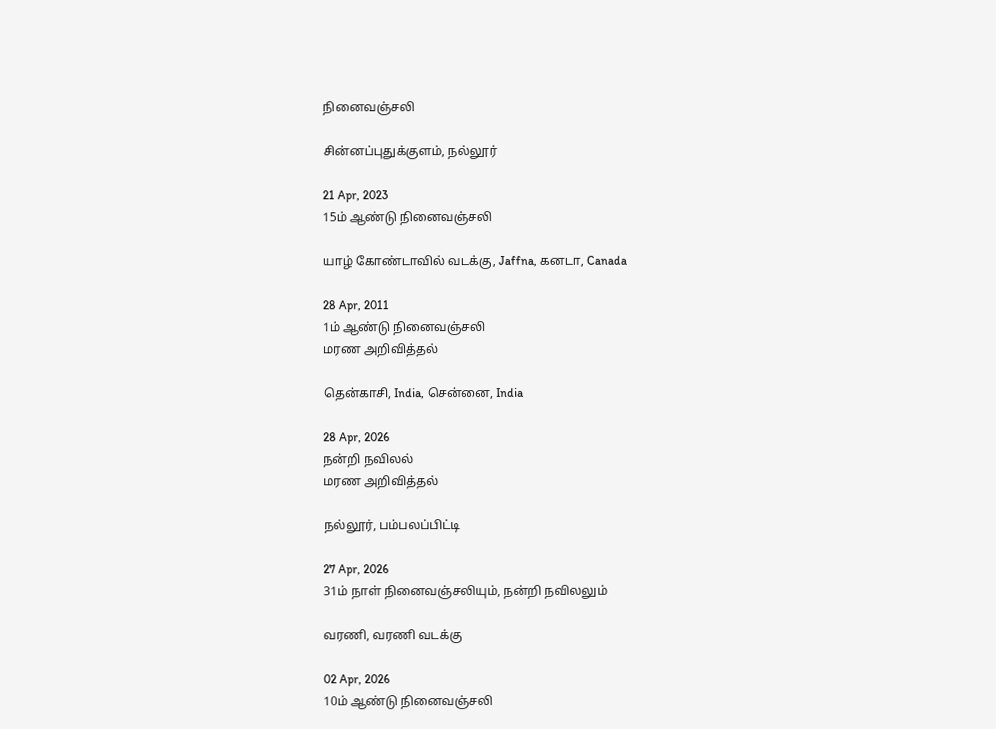நினைவஞ்சலி

சின்னப்புதுக்குளம், நல்லூர்

21 Apr, 2023
15ம் ஆண்டு நினைவஞ்சலி

யாழ் கோண்டாவில் வடக்கு, Jaffna, கனடா, Canada

28 Apr, 2011
1ம் ஆண்டு நினைவஞ்சலி
மரண அறிவித்தல்

தென்காசி, India, சென்னை, India

28 Apr, 2026
நன்றி நவிலல்
மரண அறிவித்தல்

நல்லூர், பம்பலப்பிட்டி

27 Apr, 2026
31ம் நாள் நினைவஞ்சலியும், நன்றி நவிலலும்

வரணி, வரணி வடக்கு

02 Apr, 2026
10ம் ஆண்டு நினைவஞ்சலி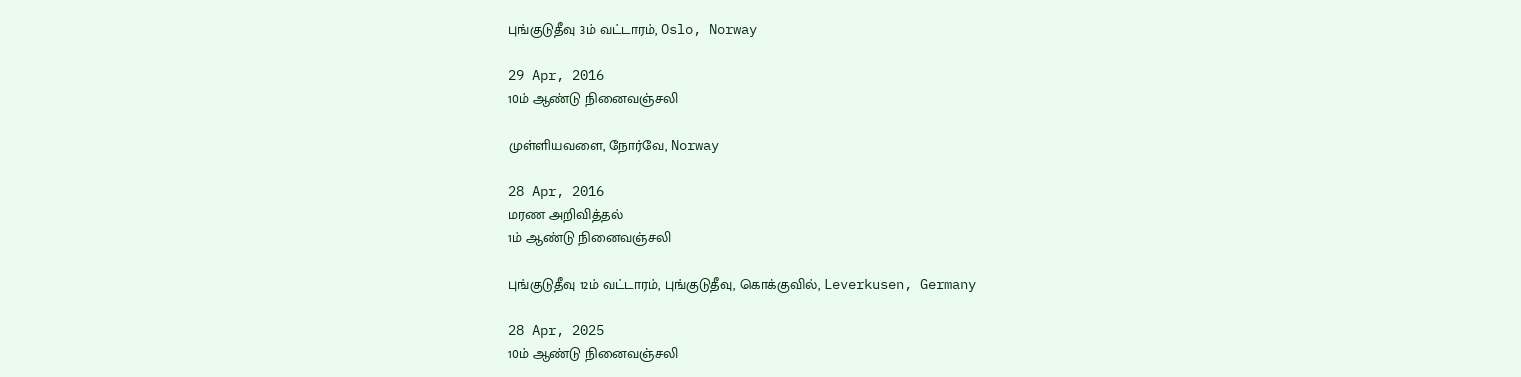புங்குடுதீவு 3ம் வட்டாரம், Oslo, Norway

29 Apr, 2016
10ம் ஆண்டு நினைவஞ்சலி

முள்ளியவளை, நோர்வே, Norway

28 Apr, 2016
மரண அறிவித்தல்
1ம் ஆண்டு நினைவஞ்சலி

புங்குடுதீவு 12ம் வட்டாரம், புங்குடுதீவு, கொக்குவில், Leverkusen, Germany

28 Apr, 2025
10ம் ஆண்டு நினைவஞ்சலி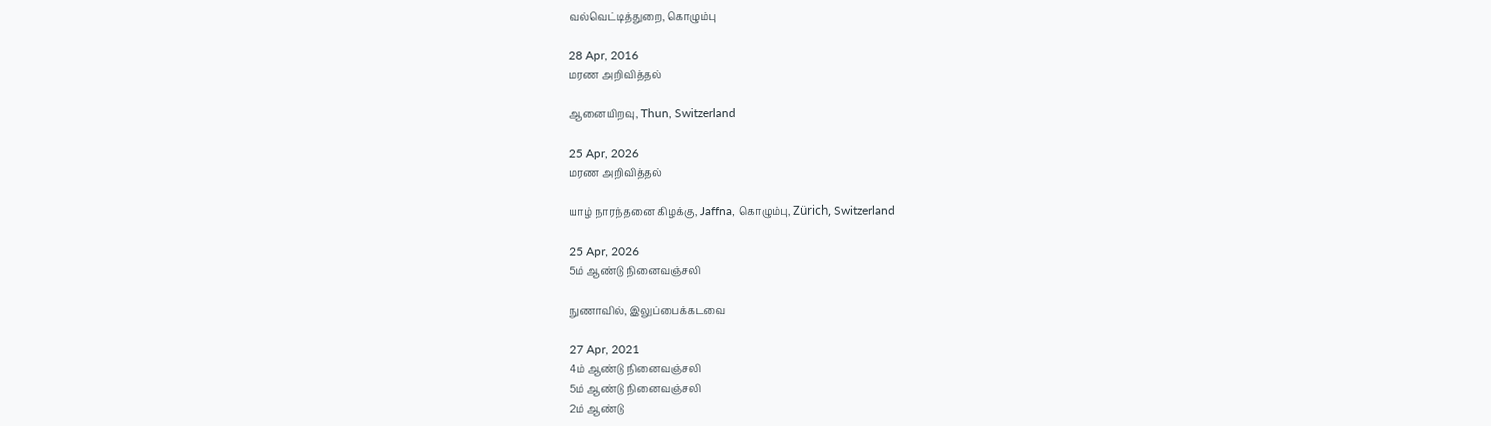வல்வெட்டித்துறை, கொழும்பு

28 Apr, 2016
மரண அறிவித்தல்

ஆனையிறவு, Thun, Switzerland

25 Apr, 2026
மரண அறிவித்தல்

யாழ் நாரந்தனை கிழக்கு, Jaffna, கொழும்பு, Zürich, Switzerland

25 Apr, 2026
5ம் ஆண்டு நினைவஞ்சலி

நுணாவில், இலுப்பைக்கடவை

27 Apr, 2021
4ம் ஆண்டு நினைவஞ்சலி
5ம் ஆண்டு நினைவஞ்சலி
2ம் ஆண்டு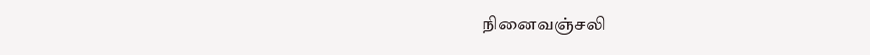நினைவஞ்சலி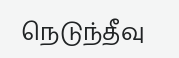நெடுந்தீவு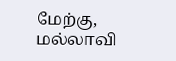மேற்கு, மல்லாவி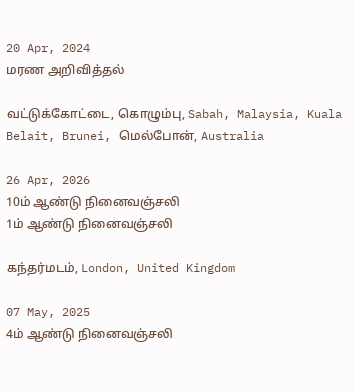20 Apr, 2024
மரண அறிவித்தல்

வட்டுக்கோட்டை, கொழும்பு, Sabah, Malaysia, Kuala Belait, Brunei, மெல்போன், Australia

26 Apr, 2026
10ம் ஆண்டு நினைவஞ்சலி
1ம் ஆண்டு நினைவஞ்சலி

கந்தர்மடம், London, United Kingdom

07 May, 2025
4ம் ஆண்டு நினைவஞ்சலி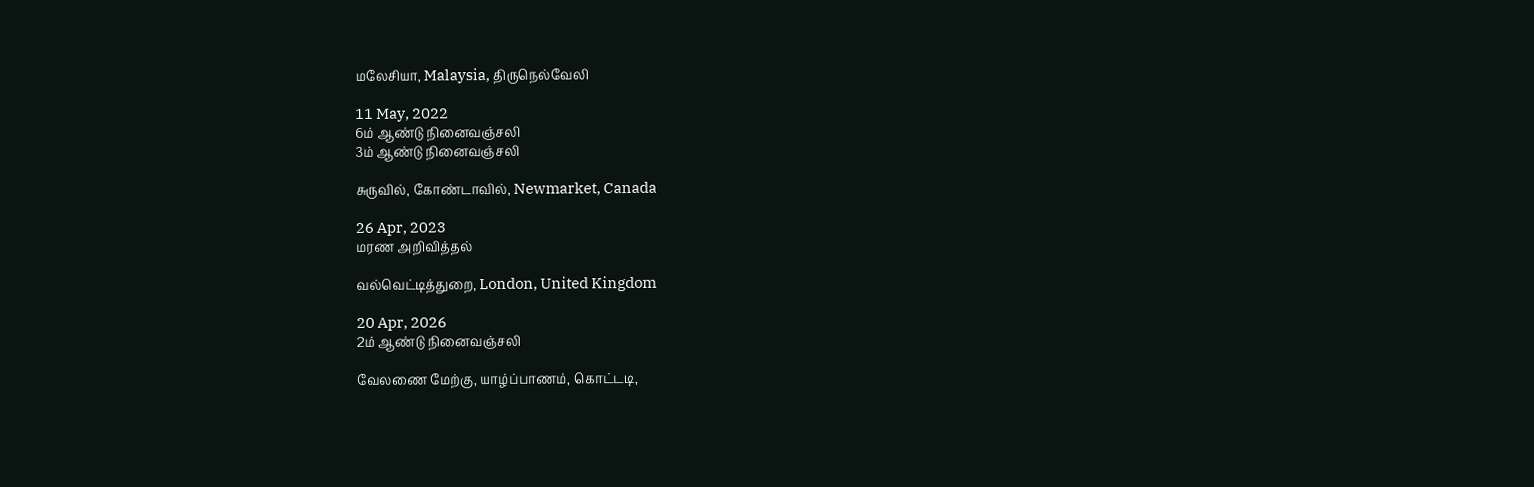மலேசியா, Malaysia, திருநெல்வேலி

11 May, 2022
6ம் ஆண்டு நினைவஞ்சலி
3ம் ஆண்டு நினைவஞ்சலி

சுருவில், கோண்டாவில், Newmarket, Canada

26 Apr, 2023
மரண அறிவித்தல்

வல்வெட்டித்துறை, London, United Kingdom

20 Apr, 2026
2ம் ஆண்டு நினைவஞ்சலி

வேலணை மேற்கு, யாழ்ப்பாணம், கொட்டடி,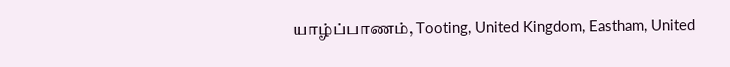யாழ்ப்பாணம், Tooting, United Kingdom, Eastham, United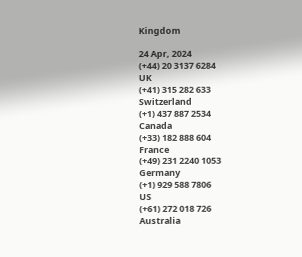Kingdom

24 Apr, 2024
(+44) 20 3137 6284
UK
(+41) 315 282 633
Switzerland
(+1) 437 887 2534
Canada
(+33) 182 888 604
France
(+49) 231 2240 1053
Germany
(+1) 929 588 7806
US
(+61) 272 018 726
Australia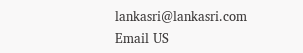lankasri@lankasri.com
Email US